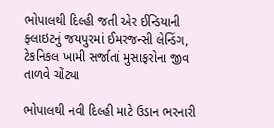ભોપાલથી દિલ્હી જતી એર ઈન્ડિયાની ફ્લાઇટનું જયપુરમાં ઈમરજન્સી લેન્ડિંગ, ટેકનિકલ ખામી સર્જાતાં મુસાફરોના જીવ તાળવે ચોંટ્યા

ભોપાલથી નવી દિલ્હી માટે ઉડાન ભરનારી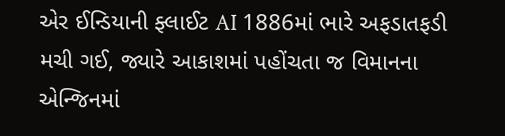એર ઈન્ડિયાની ફ્લાઈટ AI 1886માં ભારે અફડાતફડી મચી ગઈ, જ્યારે આકાશમાં પહોંચતા જ વિમાનના એન્જિનમાં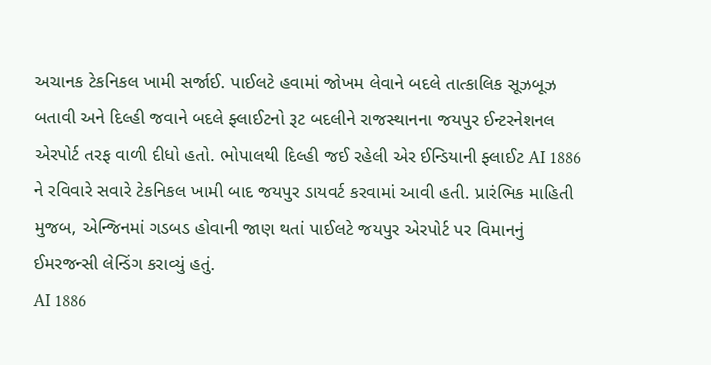અચાનક ટેકનિકલ ખામી સર્જાઈ. પાઈલટે હવામાં જોખમ લેવાને બદલે તાત્કાલિક સૂઝબૂઝ બતાવી અને દિલ્હી જવાને બદલે ફ્લાઈટનો રૂટ બદલીને રાજસ્થાનના જયપુર ઈન્ટરનેશનલ એરપોર્ટ તરફ વાળી દીધો હતો. ભોપાલથી દિલ્હી જઈ રહેલી એર ઈન્ડિયાની ફ્લાઈટ AI 1886 ને રવિવારે સવારે ટેકનિકલ ખામી બાદ જયપુર ડાયવર્ટ કરવામાં આવી હતી. પ્રારંભિક માહિતી મુજબ, એન્જિનમાં ગડબડ હોવાની જાણ થતાં પાઈલટે જયપુર એરપોર્ટ પર વિમાનનું ઈમરજન્સી લેન્ડિંગ કરાવ્યું હતું.
AI 1886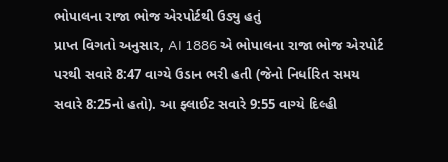ભોપાલના રાજા ભોજ એરપોર્ટથી ઉડ્યુ હતું
પ્રાપ્ત વિગતો અનુસાર, AI 1886 એ ભોપાલના રાજા ભોજ એરપોર્ટ પરથી સવારે 8:47 વાગ્યે ઉડાન ભરી હતી (જેનો નિર્ધારિત સમય સવારે 8:25નો હતો). આ ફ્લાઈટ સવારે 9:55 વાગ્યે દિલ્હી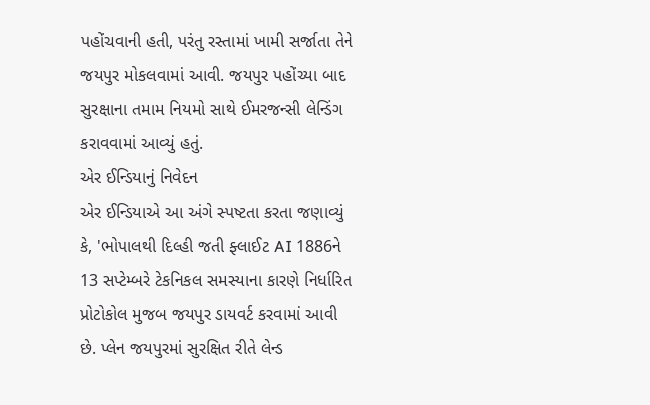પહોંચવાની હતી, પરંતુ રસ્તામાં ખામી સર્જાતા તેને જયપુર મોકલવામાં આવી. જયપુર પહોંચ્યા બાદ સુરક્ષાના તમામ નિયમો સાથે ઈમરજન્સી લેન્ડિંગ કરાવવામાં આવ્યું હતું.
એર ઈન્ડિયાનું નિવેદન
એર ઈન્ડિયાએ આ અંગે સ્પષ્ટતા કરતા જણાવ્યું કે, 'ભોપાલથી દિલ્હી જતી ફ્લાઈટ AI 1886ને 13 સપ્ટેમ્બરે ટેકનિકલ સમસ્યાના કારણે નિર્ધારિત પ્રોટોકોલ મુજબ જયપુર ડાયવર્ટ કરવામાં આવી છે. પ્લેન જયપુરમાં સુરક્ષિત રીતે લેન્ડ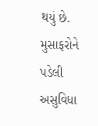થયું છે. મુસાફરોને પડેલી અસુવિધા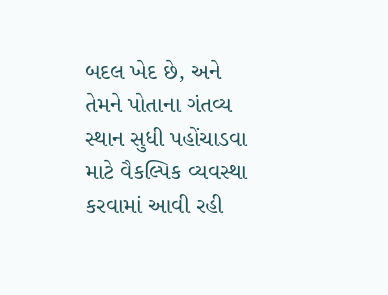બદલ ખેદ છે, અને તેમને પોતાના ગંતવ્ય સ્થાન સુધી પહોંચાડવા માટે વૈકલ્પિક વ્યવસ્થા કરવામાં આવી રહી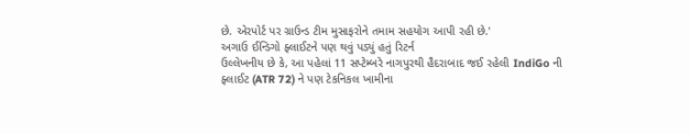છે. એરપોર્ટ પર ગ્રાઉન્ડ ટીમ મુસાફરોને તમામ સહયોગ આપી રહી છે.'
અગાઉ ઈન્ડિગો ફ્લાઈટને પણ થવું પડ્યું હતું રિટર્ન
ઉલ્લેખનીય છે કે, આ પહેલાં 11 સપ્ટેમ્બરે નાગપુરથી હૈદરાબાદ જઈ રહેલી IndiGo ની ફ્લાઈટ (ATR 72) ને પણ ટેકનિકલ ખામીના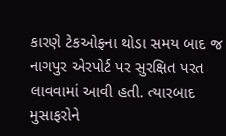કારણે ટેકઓફના થોડા સમય બાદ જ નાગપુર એરપોર્ટ પર સુરક્ષિત પરત લાવવામાં આવી હતી. ત્યારબાદ મુસાફરોને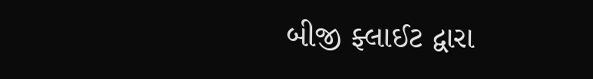બીજી ફ્લાઈટ દ્વારા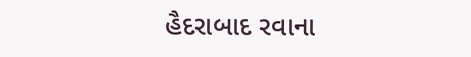હૈદરાબાદ રવાના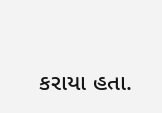કરાયા હતા.